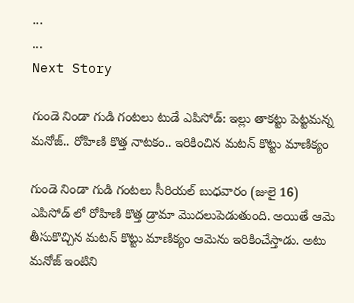...
...
Next Story

గుండె నిండా గుడి గంటలు టుడే ఎపిసోడ్: ఇల్లు తాకట్టు పెట్టమన్న మనోజ్.. రోహిణి కొత్త నాటకం.. ఇరికించిన మటన్ కొట్టు మాణిక్యం

గుండె నిండా గుడి గంటలు సీరియల్ బుధవారం (జులై 16) ఎపిసోడ్ లో రోహిణి కొత్త డ్రామా మొదలుపెడుతుంది. అయితే ఆమె తీసుకొచ్చిన మటన్ కొట్టు మాణిక్యం ఆమెను ఇరికించేస్తాడు. అటు మనోజ్ ఇంటిని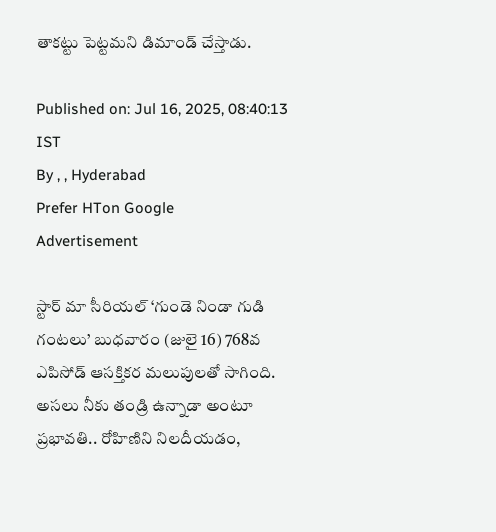తాకట్టు పెట్టమని డిమాండ్ చేస్తాడు.

Published on: Jul 16, 2025, 08:40:13 IST
By , , Hyderabad
Prefer HTon Google
Advertisement

స్టార్ మా సీరియల్ ‘గుండె నిండా గుడి గంటలు’ బుధవారం (జులై 16) 768వ ఎపిసోడ్ ఆసక్తికర మలుపులతో సాగింది. అసలు నీకు తండ్రి ఉన్నాడా అంటూ ప్రభావతి.. రోహిణిని నిలదీయడం,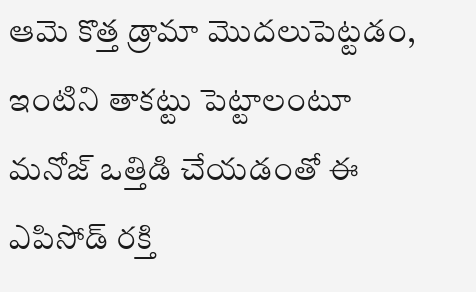ఆమె కొత్త డ్రామా మొదలుపెట్టడం, ఇంటిని తాకట్టు పెట్టాలంటూ మనోజ్ ఒత్తిడి చేయడంతో ఈ ఎపిసోడ్ రక్తి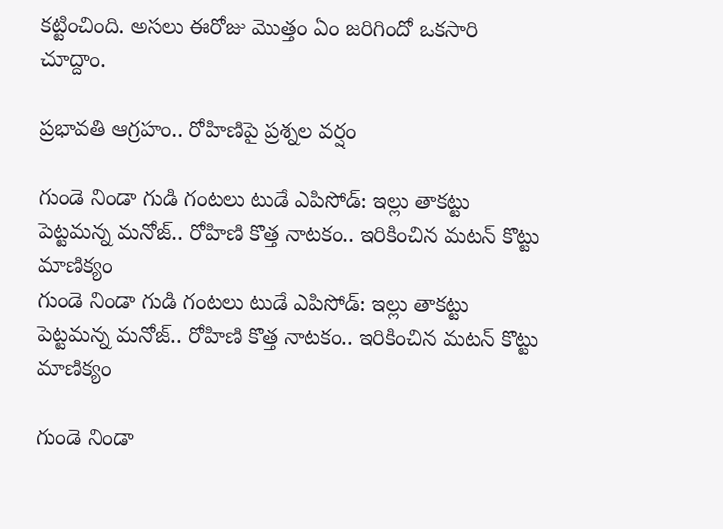కట్టించింది. అసలు ఈరోజు మొత్తం ఏం జరిగిందో ఒకసారి చూద్దాం.

ప్రభావతి ఆగ్రహం.. రోహిణిపై ప్రశ్నల వర్షం

గుండె నిండా గుడి గంటలు టుడే ఎపిసోడ్: ఇల్లు తాకట్టు పెట్టమన్న మనోజ్.. రోహిణి కొత్త నాటకం.. ఇరికించిన మటన్ కొట్టు మాణిక్యం
గుండె నిండా గుడి గంటలు టుడే ఎపిసోడ్: ఇల్లు తాకట్టు పెట్టమన్న మనోజ్.. రోహిణి కొత్త నాటకం.. ఇరికించిన మటన్ కొట్టు మాణిక్యం

గుండె నిండా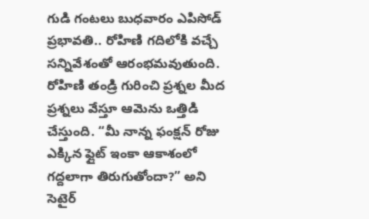గుడి గంటలు బుధవారం ఎపిసోడ్ ప్రభావతి.. రోహిణి గదిలోకి వచ్చే సన్నివేశంతో ఆరంభమవుతుంది. రోహిణి తండ్రి గురించి ప్రశ్నల మీద ప్రశ్నలు వేస్తూ ఆమెను ఒత్తిడి చేస్తుంది. “మీ నాన్న ఫంక్షన్ రోజు ఎక్కిన ఫ్లైట్ ఇంకా ఆకాశంలో గద్దలాగా తిరుగుతోందా?” అని సెటైర్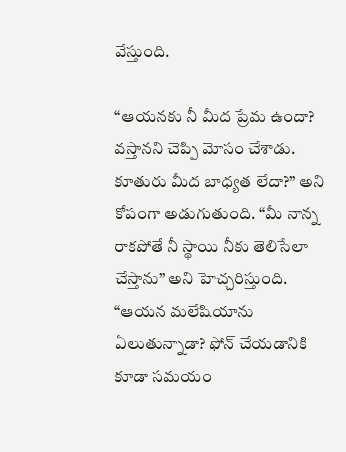వేస్తుంది.

“ఆయనకు నీ మీద ప్రేమ ఉందా? వస్తానని చెప్పి మోసం చేశాడు. కూతురు మీద బాధ్యత లేదా?” అని కోపంగా అడుగుతుంది. “మీ నాన్న రాకపోతే నీ స్థాయి నీకు తెలిసేలా చేస్తాను” అని హెచ్చరిస్తుంది. “ఆయన మలేషియాను ఏలుతున్నాడా? ఫోన్‌ చేయడానికి కూడా సమయం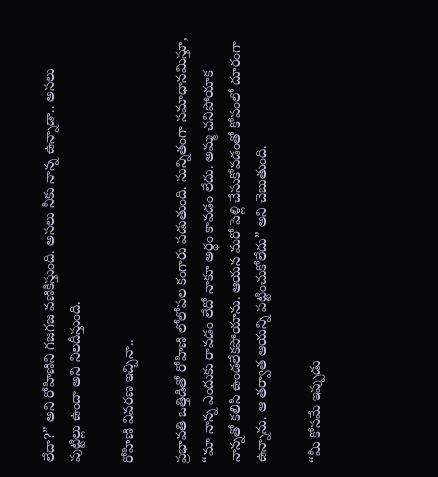లేదా?” అని రోహిణిని గజగజ వణికిస్తుంది. అసలు నీకు నాన్న ఉన్నాడా.. అసలు పుట్టిల్లు ఉందా అని నిలదీస్తుంది.

రోహిణి వివరణ ఇచ్చినా..

ప్రభావతి ఒత్తిడితో రోహిణి లోలోపల కంగారు పడుతుంది. సున్నితంగా సమాధానమిస్తూ, “మా నాన్న ఎందుకు రావడం లేదో నాకూ అర్థం కావడం లేదు. అమ్మ చనిపోయాక నాన్నతో కలిసి ఉండలేకపోయాను. ఆయన మరో పెళ్లి చేసుకోవడంతో కోపంలో దూరంగా ఉన్నాను. ఆ తర్వాత ఆయన్ని పట్టించుకోలేదు” అని చెబుతుంది.

“మీ కోసమే ఇప్పుడు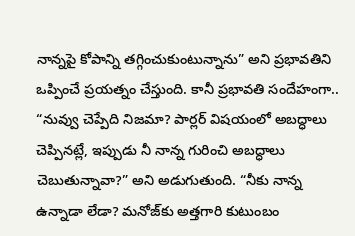నాన్నపై కోపాన్ని తగ్గించుకుంటున్నాను” అని ప్రభావతిని ఒప్పించే ప్రయత్నం చేస్తుంది. కానీ ప్రభావతి సందేహంగా.. “నువ్వు చెప్పేది నిజమా? పార్లర్ విషయంలో అబద్ధాలు చెప్పినట్లే, ఇప్పుడు నీ నాన్న గురించి అబద్ధాలు చెబుతున్నావా?” అని అడుగుతుంది. “నీకు నాన్న ఉన్నాడా లేడా? మనోజ్‌కు అత్తగారి కుటుంబం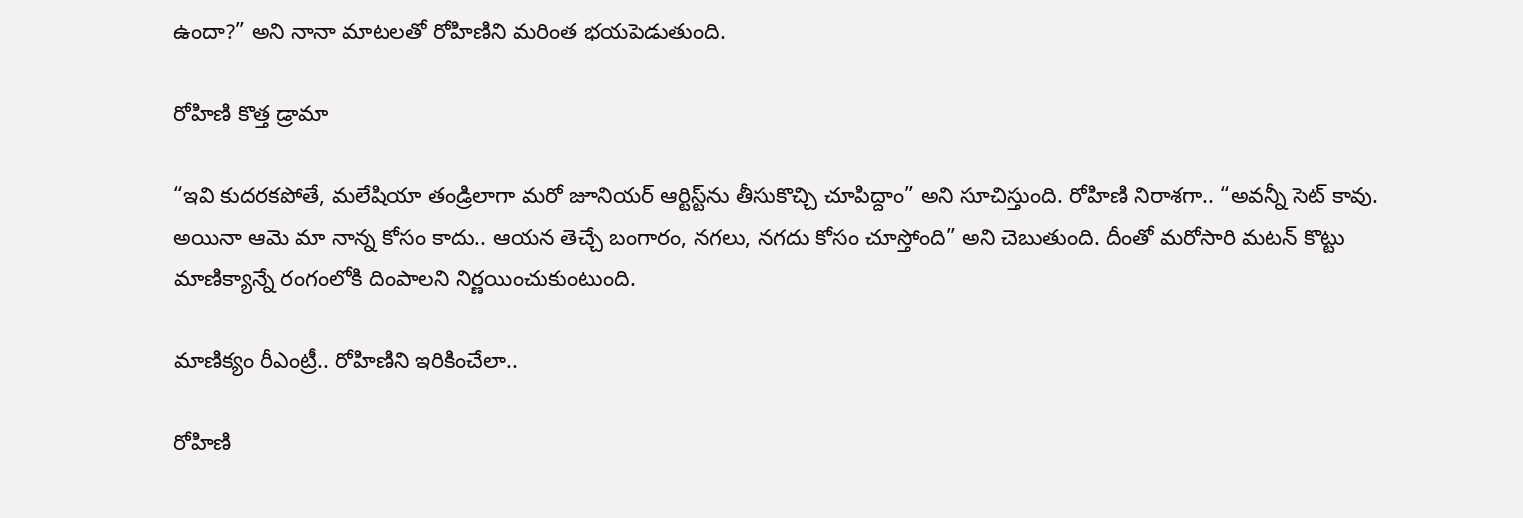ఉందా?” అని నానా మాటలతో రోహిణిని మరింత భయపెడుతుంది.

రోహిణి కొత్త డ్రామా

“ఇవి కుదరకపోతే, మలేషియా తండ్రిలాగా మరో జూనియర్ ఆర్టిస్ట్‌ను తీసుకొచ్చి చూపిద్దాం” అని సూచిస్తుంది. రోహిణి నిరాశగా.. “అవన్నీ సెట్ కావు. అయినా ఆమె మా నాన్న కోసం కాదు.. ఆయన తెచ్చే బంగారం, నగలు, నగదు కోసం చూస్తోంది” అని చెబుతుంది. దీంతో మరోసారి మటన్ కొట్టు మాణిక్యాన్నే రంగంలోకి దింపాలని నిర్ణయించుకుంటుంది.

మాణిక్యం రీఎంట్రీ.. రోహిణిని ఇరికించేలా..

రోహిణి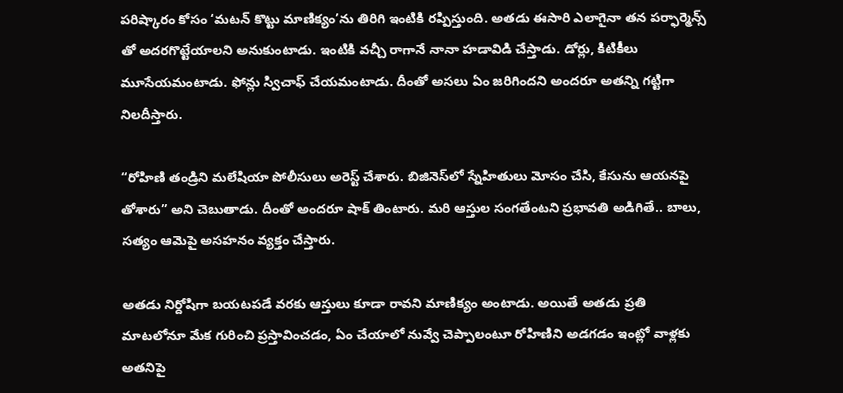పరిష్కారం కోసం ‘మటన్ కొట్టు మాణిక్యం’ను తిరిగి ఇంటికి రప్పిస్తుంది. అతడు ఈసారి ఎలాగైనా తన పర్ఫార్మెన్స్ తో అదరగొట్టేయాలని అనుకుంటాడు. ఇంటికి వచ్చీ రాగానే నానా హడావిడి చేస్తాడు. డోర్లు, కిటికీలు మూసేయమంటాడు. ఫోన్లు స్విచాఫ్ చేయమంటాడు. దీంతో అసలు ఏం జరిగిందని అందరూ అతన్ని గట్టిగా నిలదీస్తారు.

“రోహిణి తండ్రిని మలేషియా పోలీసులు అరెస్ట్ చేశారు. బిజినెస్‌లో స్నేహితులు మోసం చేసి, కేసును ఆయనపై తోశారు” అని చెబుతాడు. దీంతో అందరూ షాక్ తింటారు. మరి ఆస్తుల సంగతేంటని ప్రభావతి అడిగితే.. బాలు, సత్యం ఆమెపై అసహనం వ్యక్తం చేస్తారు.

అతడు నిర్దోషిగా బయటపడే వరకు ఆస్తులు కూడా రావని మాణిక్యం అంటాడు. అయితే అతడు ప్రతి మాటలోనూ మేక గురించి ప్రస్తావించడం, ఏం చేయాలో నువ్వే చెప్పాలంటూ రోహిణిని అడగడం ఇంట్లో వాళ్లకు అతనిపై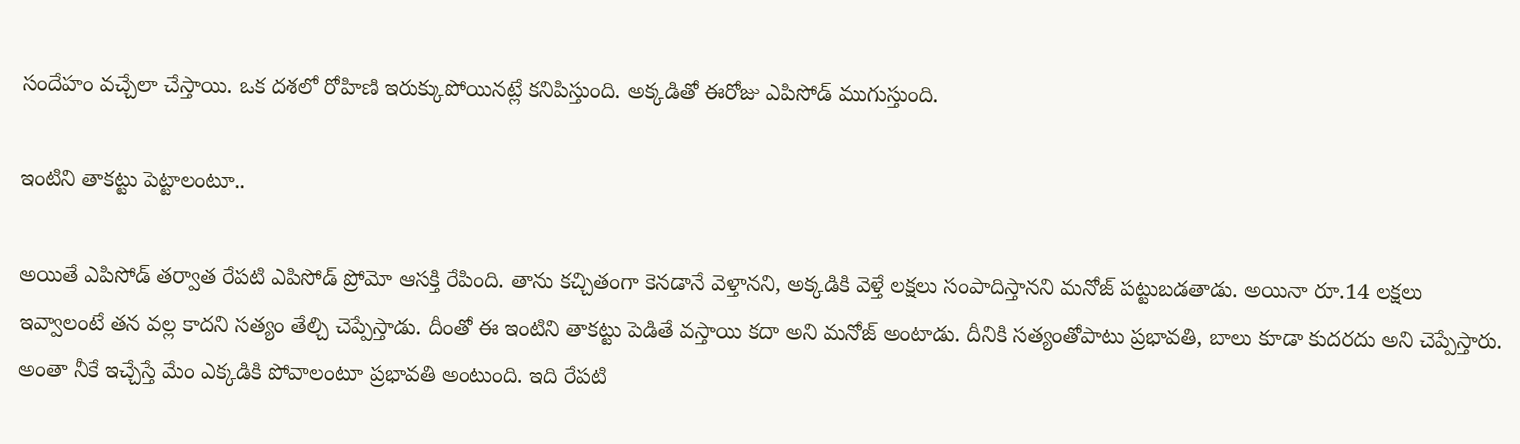సందేహం వచ్చేలా చేస్తాయి. ఒక దశలో రోహిణి ఇరుక్కుపోయినట్లే కనిపిస్తుంది. అక్కడితో ఈరోజు ఎపిసోడ్ ముగుస్తుంది.

ఇంటిని తాకట్టు పెట్టాలంటూ..

అయితే ఎపిసోడ్ తర్వాత రేపటి ఎపిసోడ్ ప్రోమో ఆసక్తి రేపింది. తాను కచ్చితంగా కెనడానే వెళ్తానని, అక్కడికి వెళ్తే లక్షలు సంపాదిస్తానని మనోజ్ పట్టుబడతాడు. అయినా రూ.14 లక్షలు ఇవ్వాలంటే తన వల్ల కాదని సత్యం తేల్చి చెప్పేస్తాడు. దీంతో ఈ ఇంటిని తాకట్టు పెడితే వస్తాయి కదా అని మనోజ్ అంటాడు. దీనికి సత్యంతోపాటు ప్రభావతి, బాలు కూడా కుదరదు అని చెప్పేస్తారు. అంతా నీకే ఇచ్చేస్తే మేం ఎక్కడికి పోవాలంటూ ప్రభావతి అంటుంది. ఇది రేపటి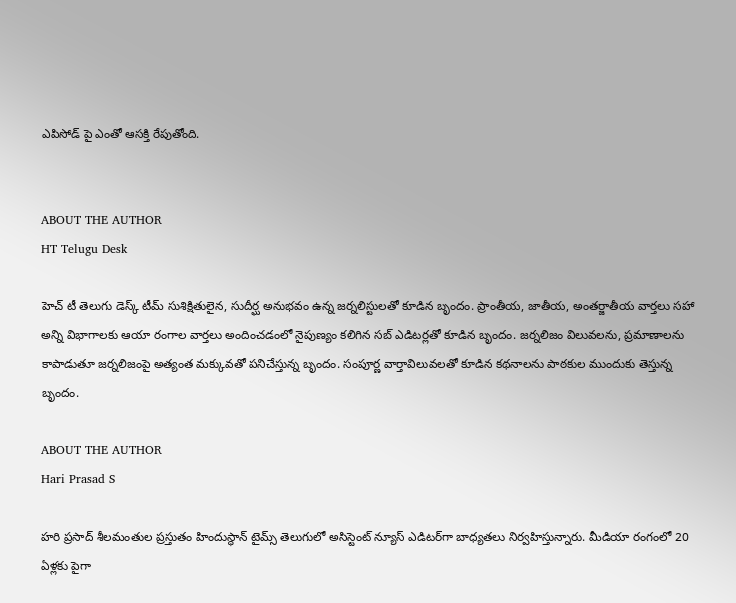ఎపిసోడ్ పై ఎంతో ఆసక్తి రేపుతోంది.


ABOUT THE AUTHOR
HT Telugu Desk

హెచ్ టీ తెలుగు డెస్క్ టీమ్ సుశిక్షితులైన, సుదీర్ఘ అనుభవం ఉన్న జర్నలిస్టులతో కూడిన బృందం. ప్రాంతీయ, జాతీయ, అంతర్జాతీయ వార్తలు సహా అన్ని విభాగాలకు ఆయా రంగాల వార్తలు అందించడంలో నైపుణ్యం కలిగిన సబ్ ఎడిటర్లతో కూడిన బృందం. జర్నలిజం విలువలను, ప్రమాణాలను కాపాడుతూ జర్నలిజంపై అత్యంత మక్కువతో పనిచేస్తున్న బృందం. సంపూర్ణ వార్తావిలువలతో కూడిన కథనాలను పాఠకుల ముందుకు తెస్తున్న బృందం.

ABOUT THE AUTHOR
Hari Prasad S

హరి ప్రసాద్ శీలమంతుల ప్రస్తుతం హిందుస్థాన్ టైమ్స్ తెలుగులో అసిస్టెంట్ న్యూస్ ఎడిటర్‌గా బాధ్యతలు నిర్వహిస్తున్నారు. మీడియా రంగంలో 20 ఏళ్లకు పైగా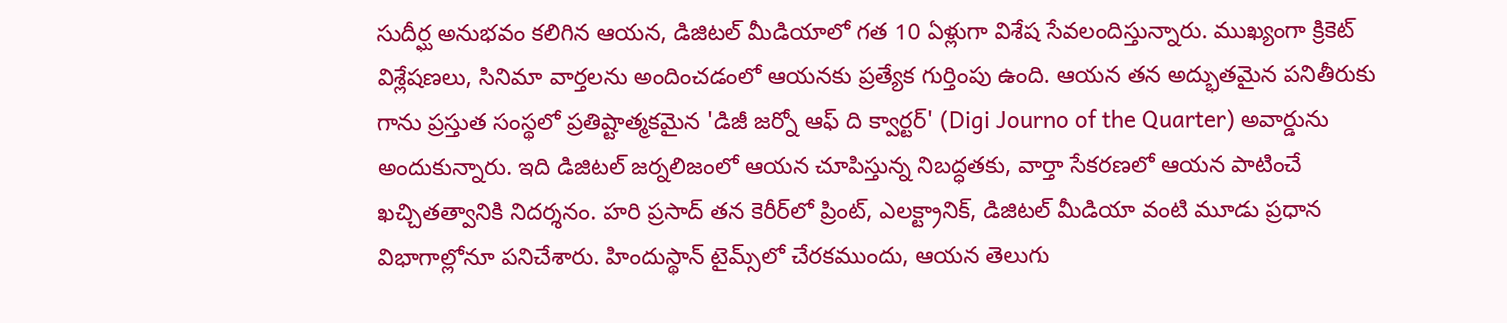సుదీర్ఘ అనుభవం కలిగిన ఆయన, డిజిటల్ మీడియాలో గత 10 ఏళ్లుగా విశేష సేవలందిస్తున్నారు. ముఖ్యంగా క్రికెట్ విశ్లేషణలు, సినిమా వార్తలను అందించడంలో ఆయనకు ప్రత్యేక గుర్తింపు ఉంది. ఆయన తన అద్భుతమైన పనితీరుకు గాను ప్రస్తుత సంస్థలో ప్రతిష్టాత్మకమైన 'డిజీ జర్నో ఆఫ్ ది క్వార్టర్' (Digi Journo of the Quarter) అవార్డును అందుకున్నారు. ఇది డిజిటల్ జర్నలిజంలో ఆయన చూపిస్తున్న నిబద్ధతకు, వార్తా సేకరణలో ఆయన పాటించే ఖచ్చితత్వానికి నిదర్శనం. హరి ప్రసాద్ తన కెరీర్‌లో ప్రింట్, ఎలక్ట్రానిక్, డిజిటల్ మీడియా వంటి మూడు ప్రధాన విభాగాల్లోనూ పనిచేశారు. హిందుస్థాన్ టైమ్స్‌లో చేరకముందు, ఆయన తెలుగు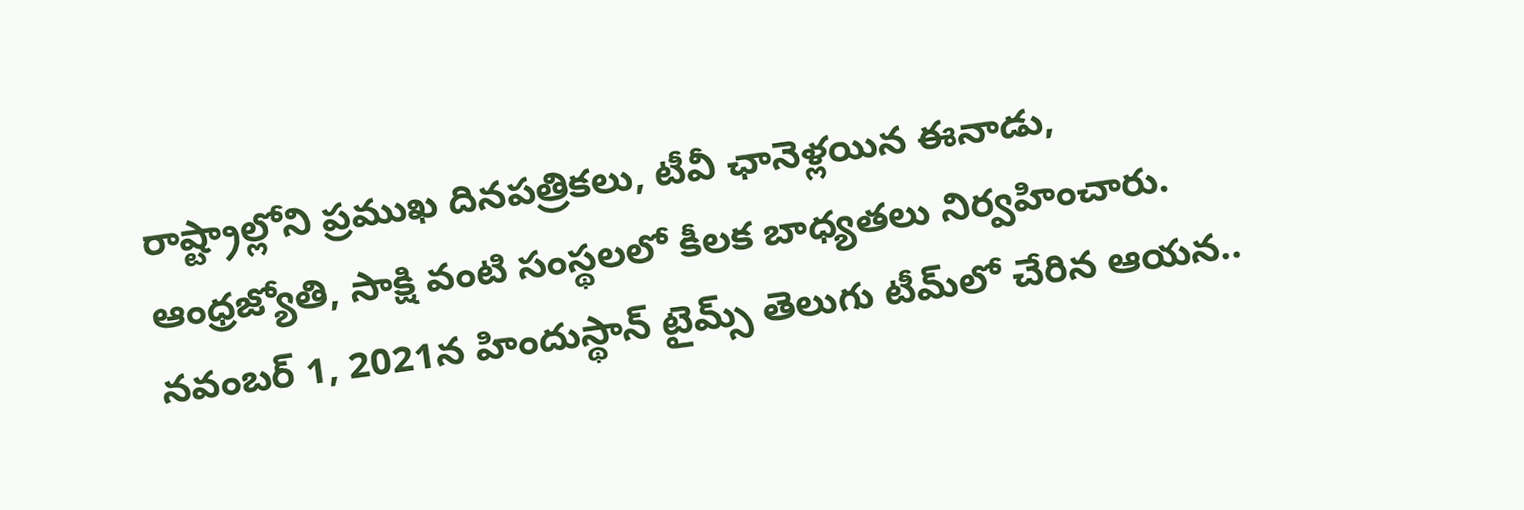రాష్ట్రాల్లోని ప్రముఖ దినపత్రికలు, టీవీ ఛానెళ్లయిన ఈనాడు, ఆంధ్రజ్యోతి, సాక్షి వంటి సంస్థలలో కీలక బాధ్యతలు నిర్వహించారు. నవంబర్ 1, 2021న హిందుస్థాన్ టైమ్స్ తెలుగు టీమ్‌లో చేరిన ఆయన..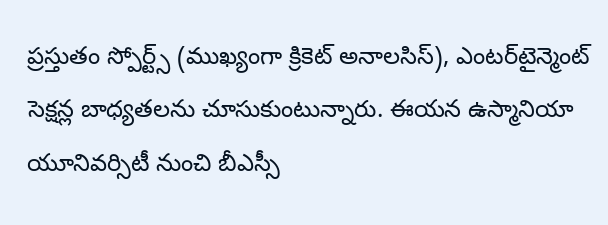ప్రస్తుతం స్పోర్ట్స్ (ముఖ్యంగా క్రికెట్ అనాలసిస్), ఎంటర్‌టైన్మెంట్ సెక్షన్ల బాధ్యతలను చూసుకుంటున్నారు. ఈయన ఉస్మానియా యూనివర్సిటీ నుంచి బీఎస్సీ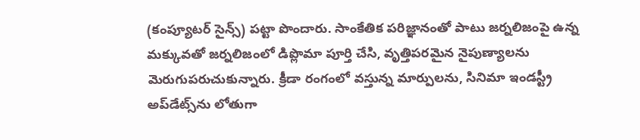(కంప్యూటర్ సైన్స్) పట్టా పొందారు. సాంకేతిక పరిజ్ఞానంతో పాటు జర్నలిజంపై ఉన్న మక్కువతో జర్నలిజంలో డిప్లొమా పూర్తి చేసి, వృత్తిపరమైన నైపుణ్యాలను మెరుగుపరుచుకున్నారు. క్రీడా రంగంలో వస్తున్న మార్పులను, సినిమా ఇండస్ట్రీ అప్‌డేట్స్‌ను లోతుగా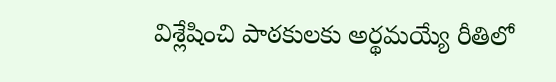విశ్లేషించి పాఠకులకు అర్థమయ్యే రీతిలో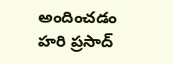అందించడం హరి ప్రసాద్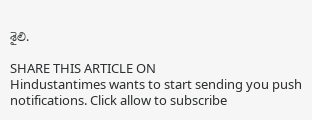శైలి.

SHARE THIS ARTICLE ON
Hindustantimes wants to start sending you push notifications. Click allow to subscribe